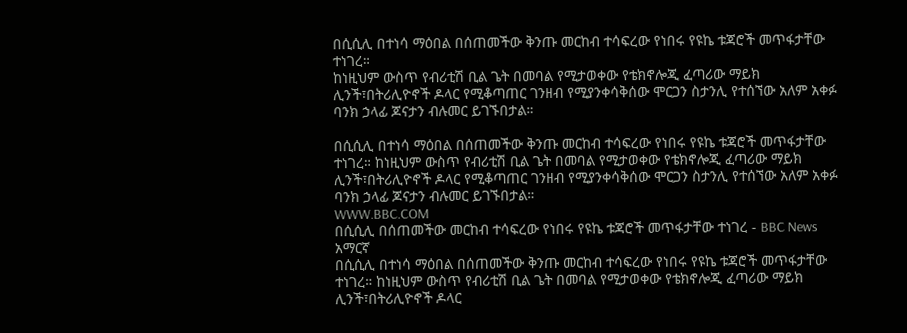በሲሲሊ በተነሳ ማዕበል በሰጠመችው ቅንጡ መርከብ ተሳፍረው የነበሩ የዩኬ ቱጃሮች መጥፋታቸው ተነገረ።
ከነዚህም ውስጥ የብሪቲሽ ቢል ጌት በመባል የሚታወቀው የቴክኖሎጂ ፈጣሪው ማይክ ሊንች፣በትሪሊዮኖች ዶላር የሚቆጣጠር ገንዘብ የሚያንቀሳቅሰው ሞርጋን ስታንሊ የተሰኘው አለም አቀፉ ባንክ ኃላፊ ጆናታን ብሉመር ይገኙበታል።

በሲሲሊ በተነሳ ማዕበል በሰጠመችው ቅንጡ መርከብ ተሳፍረው የነበሩ የዩኬ ቱጃሮች መጥፋታቸው ተነገረ። ከነዚህም ውስጥ የብሪቲሽ ቢል ጌት በመባል የሚታወቀው የቴክኖሎጂ ፈጣሪው ማይክ ሊንች፣በትሪሊዮኖች ዶላር የሚቆጣጠር ገንዘብ የሚያንቀሳቅሰው ሞርጋን ስታንሊ የተሰኘው አለም አቀፉ ባንክ ኃላፊ ጆናታን ብሉመር ይገኙበታል።
WWW.BBC.COM
በሲሲሊ በሰጠመችው መርከብ ተሳፍረው የነበሩ የዩኬ ቱጃሮች መጥፋታቸው ተነገረ - BBC News አማርኛ
በሲሲሊ በተነሳ ማዕበል በሰጠመችው ቅንጡ መርከብ ተሳፍረው የነበሩ የዩኬ ቱጃሮች መጥፋታቸው ተነገረ። ከነዚህም ውስጥ የብሪቲሽ ቢል ጌት በመባል የሚታወቀው የቴክኖሎጂ ፈጣሪው ማይክ ሊንች፣በትሪሊዮኖች ዶላር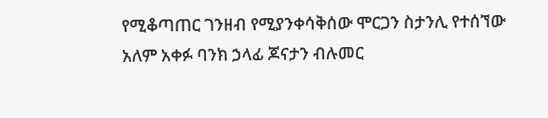የሚቆጣጠር ገንዘብ የሚያንቀሳቅሰው ሞርጋን ስታንሊ የተሰኘው አለም አቀፉ ባንክ ኃላፊ ጆናታን ብሉመር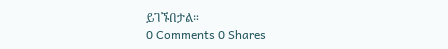ይገኙበታል።
0 Comments 0 Shares